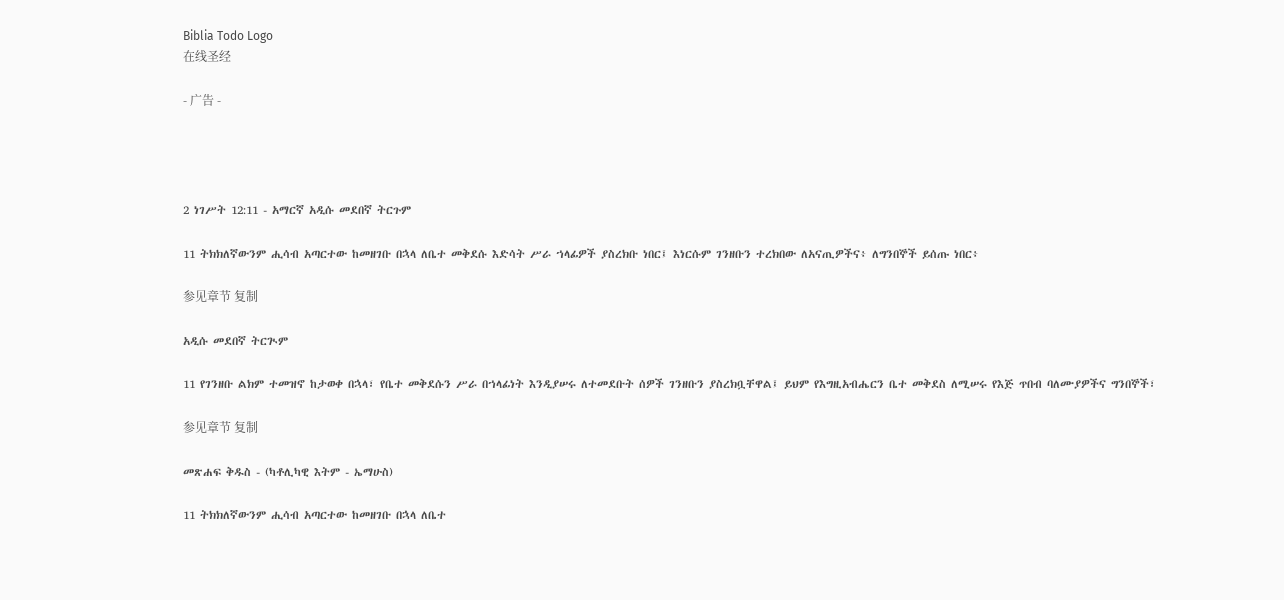Biblia Todo Logo
在线圣经

- 广告 -




2 ነገሥት 12:11 - አማርኛ አዲሱ መደበኛ ትርጉም

11 ትክክለኛውንም ሒሳብ አጣርተው ከመዘገቡ በኋላ ለቤተ መቅደሱ እድሳት ሥራ ኀላፊዎች ያስረክቡ ነበር፤ እነርሱም ገንዘቡን ተረክበው ለአናጢዎችና፥ ለግንበኞች ይሰጡ ነበር፥

参见章节 复制

አዲሱ መደበኛ ትርጒም

11 የገንዘቡ ልክም ተመዝኖ ከታወቀ በኋላ፣ የቤተ መቅደሱን ሥራ በኀላፊነት እንዲያሠሩ ለተመደቡት ሰዎች ገንዘቡን ያስረክቧቸዋል፤ ይህም የእግዚአብሔርን ቤተ መቅደስ ለሚሠሩ የእጅ ጥበብ ባለሙያዎችና ግንበኞች፣

参见章节 复制

መጽሐፍ ቅዱስ - (ካቶሊካዊ እትም - ኤማሁስ)

11 ትክክለኛውንም ሒሳብ አጣርተው ከመዘገቡ በኋላ ለቤተ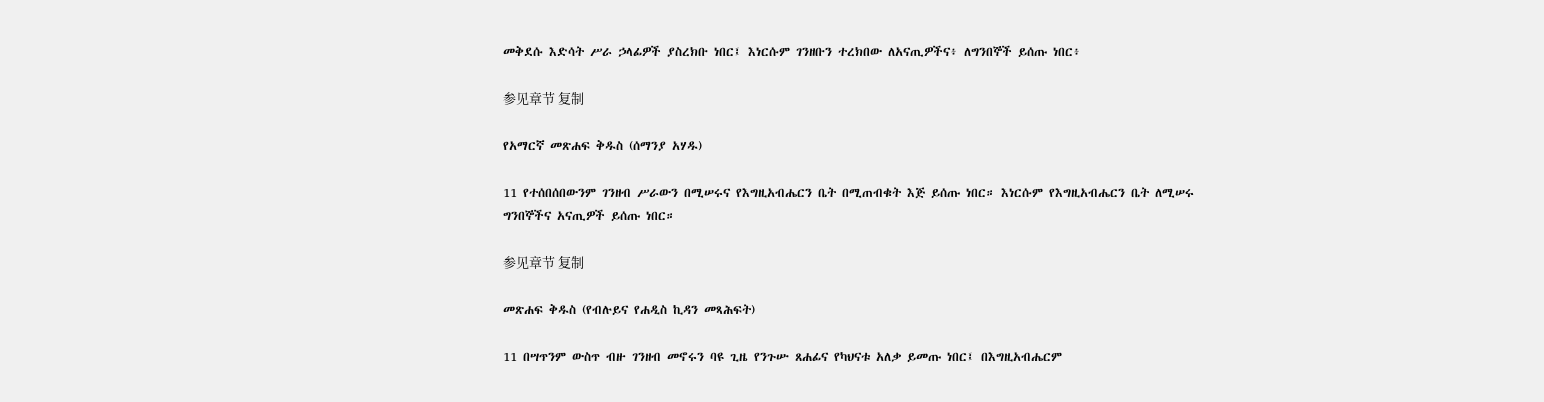መቅደሱ እድሳት ሥራ ኃላፊዎች ያስረክቡ ነበር፤ እነርሱም ገንዘቡን ተረክበው ለአናጢዎችና፥ ለግንበኞች ይሰጡ ነበር፥

参见章节 复制

የአማርኛ መጽሐፍ ቅዱስ (ሰማንያ አሃዱ)

11 የተሰበሰበውንም ገንዘብ ሥራውን በሚሠሩና የእግዚአብሔርን ቤት በሚጠብቁት እጅ ይሰጡ ነበር። እነርሱም የእግዚአብሔርን ቤት ለሚሠሩ ግንበኞችና አናጢዎች ይሰጡ ነበር።

参见章节 复制

መጽሐፍ ቅዱስ (የብሉይና የሐዲስ ኪዳን መጻሕፍት)

11 በሣጥንም ውስጥ ብዙ ገንዘብ መኖሩን ባዩ ጊዜ የንጉሡ ጸሐፊና የካህናቱ አለቃ ይመጡ ነበር፤ በእግዚአብሔርም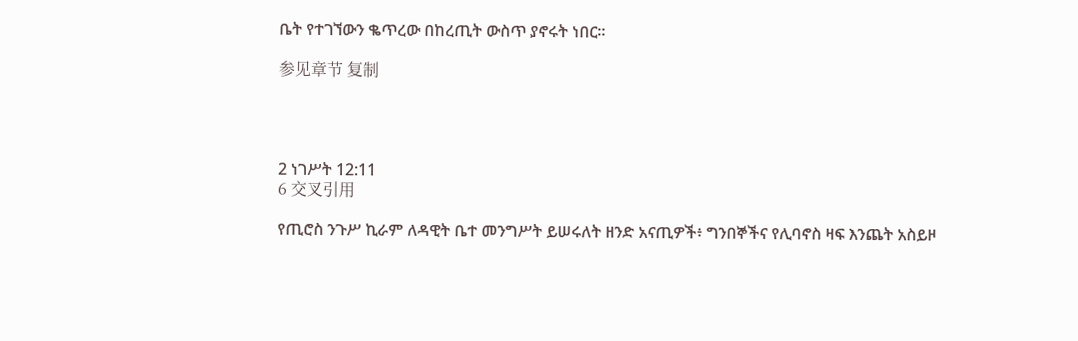ቤት የተገኘውን ቈጥረው በከረጢት ውስጥ ያኖሩት ነበር።

参见章节 复制




2 ነገሥት 12:11
6 交叉引用

የጢሮስ ንጉሥ ኪራም ለዳዊት ቤተ መንግሥት ይሠሩለት ዘንድ አናጢዎች፥ ግንበኞችና የሊባኖስ ዛፍ እንጨት አስይዞ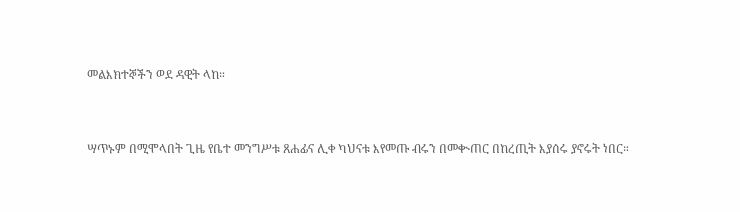መልእክተኞችን ወደ ዳዊት ላከ።


ሣጥኑም በሚሞላበት ጊዜ የቤተ መንግሥቱ ጸሐፊና ሊቀ ካህናቱ እየመጡ ብሩን በመቊጠር በከረጢት እያሰሩ ያኖሩት ነበር።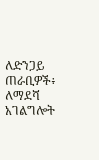ለድንጋይ ጠራቢዎች፥ ለማደሻ አገልግሎት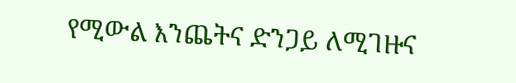የሚውል እንጨትና ድንጋይ ለሚገዙና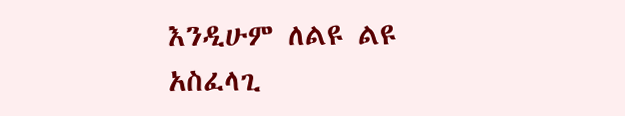እንዲሁም ለልዩ ልዩ አስፈላጊ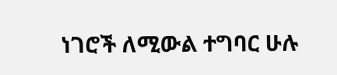ነገሮች ለሚውል ተግባር ሁሉ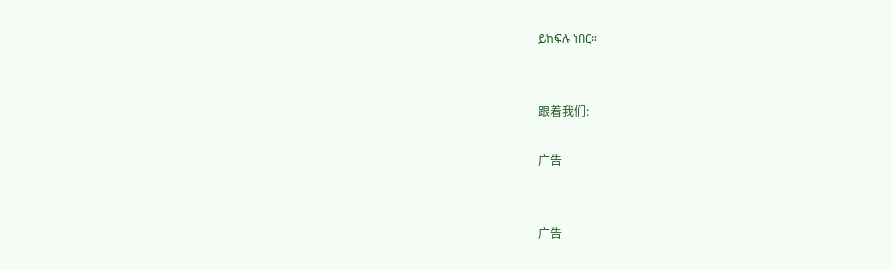ይከፍሉ ነበር።


跟着我们:

广告


广告